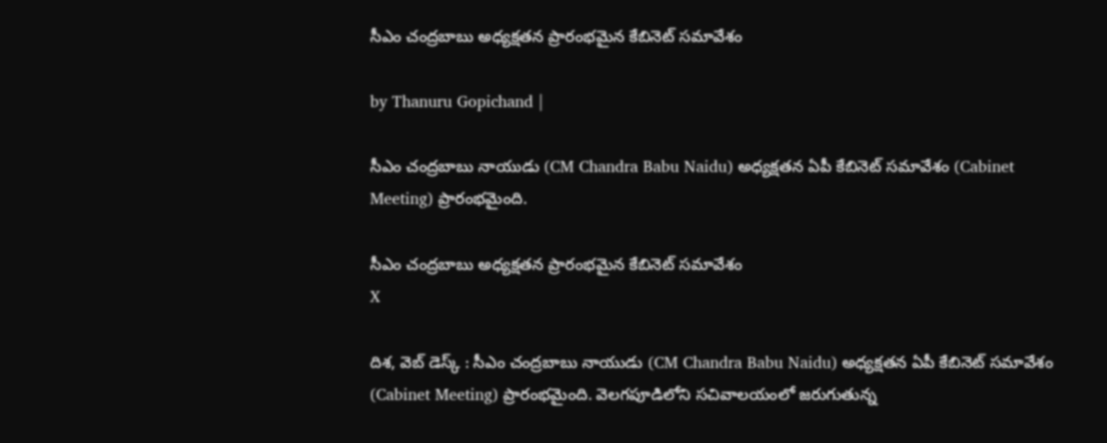సీఎం చంద్రబాబు అధ్యక్షతన ప్రారంభమైన కేబినెట్ సమావేశం

by Thanuru Gopichand |

సీఎం చంద్రబాబు నాయుడు (CM Chandra Babu Naidu) అధ్యక్షతన ఏపీ కేబినెట్ సమావేశం (Cabinet Meeting) ప్రారంభమైంది.

సీఎం చంద్రబాబు అధ్యక్షతన ప్రారంభమైన కేబినెట్ సమావేశం
X

దిశ, వెబ్ డెస్క్ : సీఎం చంద్రబాబు నాయుడు (CM Chandra Babu Naidu) అధ్యక్షతన ఏపీ కేబినెట్ సమావేశం (Cabinet Meeting) ప్రారంభమైంది. వెలగపూడిలోని సచివాలయంలో జరుగుతున్న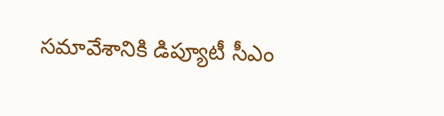సమావేశానికి డిప్యూటీ సీఎం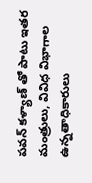పవన్ కళ్యాణ్ తో పాటు ఇతర మంత్రులు, వివిధ విభాగాల ఉన్నతాధికారులు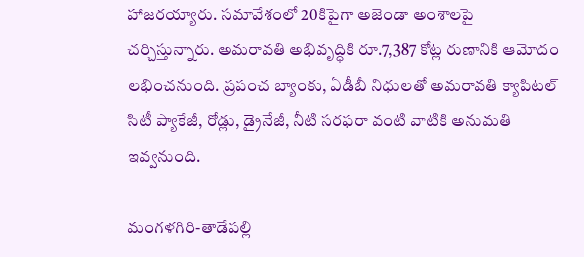హాజరయ్యారు. సమావేశంలో 20కిపైగా అజెండా అంశాలపై చర్చిస్తున్నారు. అమరావతి అభివృద్ధికి రూ.7,387 కోట్ల రుణానికి ఆమోదం లభించనుంది. ప్రపంచ బ్యాంకు, ఏడీబీ నిధులతో అమరావతి క్యాపిటల్ సిటీ ప్యాకేజీ, రోడ్లు, డ్రైనేజీ, నీటి సరఫరా వంటి వాటికి అనుమతి ఇవ్వనుంది.

మంగళగిరి-తాడేపల్లి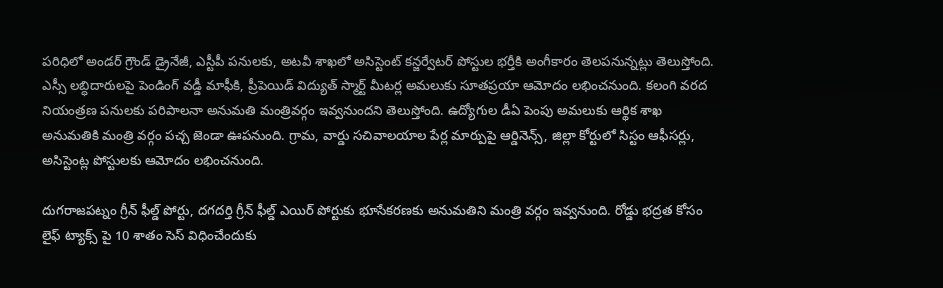పరిధిలో అండర్ గ్రౌండ్ డ్రైనేజీ, ఎస్టీపీ పనులకు, అటవీ శాఖలో అసిస్టెంట్ కన్జర్వేటర్ పోస్టుల భర్తీకి అంగీకారం తెలపనున్నట్లు తెలుస్తోంది. ఎస్సీ లబ్ధిదారులపై పెండింగ్ వడ్డీ మాఫీకి, ప్రీపెయిడ్ విద్యుత్ స్మార్ట్ మీటర్ల అమలుకు సూతప్రయా ఆమోదం లభించనుంది. కలంగి వరద నియంత్రణ పనులకు పరిపాలనా అనుమతి మంత్రివర్గం ఇవ్వనుందని తెలుస్తోంది. ఉద్యోగుల డీఏ పెంపు అమలుకు ఆర్థిక శాఖ అనుమతికి మంత్రి వర్గం పచ్చ జెండా ఊపనుంది. గ్రామ, వార్డు సచివాలయాల పేర్ల మార్పుపై ఆర్డినెన్స్, జిల్లా కోర్టులో సిస్టం ఆఫీసర్లు, అసిస్టెంట్ల పోస్టులకు ఆమోదం లభించనుంది.

దుగరాజపట్నం గ్రీన్ ఫీల్డ్ పోర్టు, దగదర్తి గ్రీన్ ఫీల్డ్ ఎయిర్ పోర్టుకు భూసేకరణకు అనుమతిని మంత్రి వర్గం ఇవ్వనుంది. రోడ్డు భద్రత కోసం లైఫ్ ట్యాక్స్ పై 10 శాతం సెస్ విధించేందుకు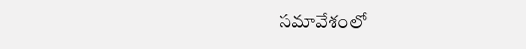సమావేశంలో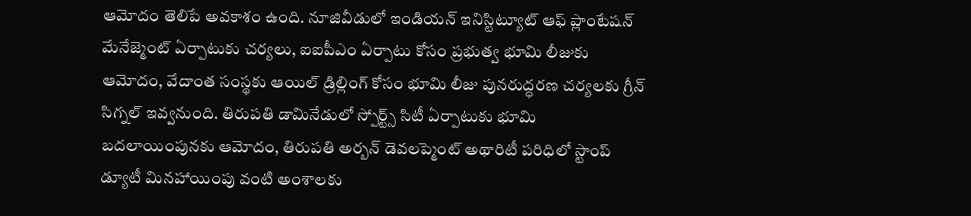ఆమోదం తెలిపే అవకాశం ఉంది. నూజివీడులో ఇండియన్ ఇనిస్టిట్యూట్ ఆఫ్ ప్లాంటేషన్ మేనేజ్మెంట్ ఏర్పాటుకు చర్యలు, ఐఐపీఎం ఏర్పాటు కోసం ప్రభుత్వ భూమి లీజుకు ఆమోదం, వేదాంత సంస్థకు ఆయిల్ డ్రిల్లింగ్ కోసం భూమి లీజు పునరుద్ధరణ చర్యలకు గ్రీన్ సిగ్నల్ ఇవ్వనుంది. తిరుపతి డామినేడులో స్పోర్ట్స్ సిటీ ఏర్పాటుకు భూమి బదలాయింపునకు ఆమోదం, తిరుపతి అర్బన్ డెవలప్మెంట్ అథారిటీ పరిధిలో స్టాంప్ డ్యూటీ మినహాయింపు వంటి అంశాలకు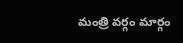మంత్రి వర్గం మార్గం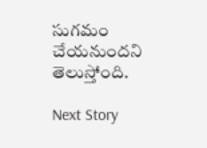సుగమం చేయనుందని తెలుస్తోంది.

Next Story